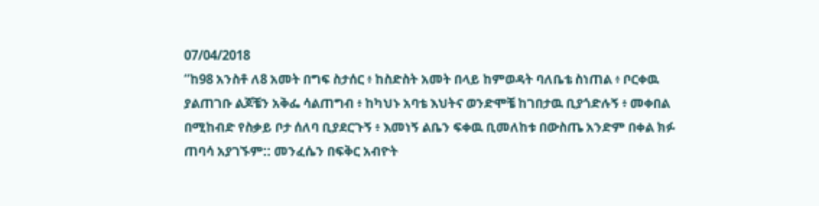07/04/2018
“ከ98 አንስቶ ለ8 አመት በግፍ ስታሰር ፥ ከስድስት አመት በላይ ከምወዳት ባለቤቴ ስነጠል ፥ ቦርቀዉ ያልጠገቡ ልጆቼን አቅፌ ሳልጠግብ ፥ ከካህኑ አባቴ እህትና ወንድሞቼ ከገበታዉ ቢያጎድሉኝ ፥ መቀበል በሚከብድ የስቃይ ቦታ ሰለባ ቢያደርጉኝ ፥ እመነኝ ልቤን ፍቀዉ ቢመለከቱ በውስጤ አንድም በቀል ክፉ ጠባሳ አያገኙም:: መንፈሴን በፍቅር አብዮት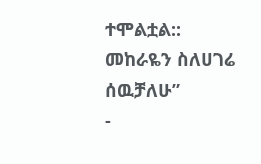ተሞልቷል:: መከራዬን ስለሀገሬ ሰዉቻለሁ”
-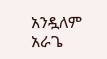አንዷለም አራጌ